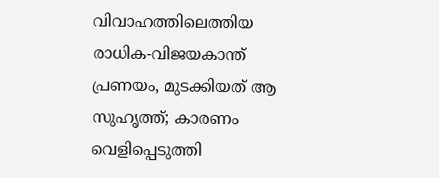വിവാഹത്തിലെത്തിയ രാധിക-വിജയകാന്ത് പ്രണയം, മുടക്കിയത് ആ സുഹൃത്ത്; കാരണം വെളിപ്പെടുത്തി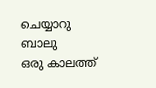ചെയ്യാറു ബാലു
ഒരു കാലത്ത്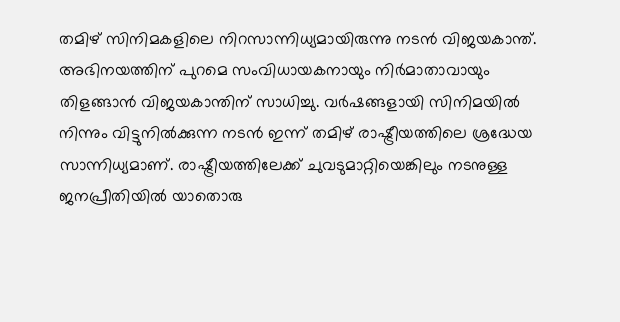തമിഴ് സിനിമകളിലെ നിറസാന്നിധ്യമായിരുന്നു നടൻ വിജയകാന്ത്. അഭിനയത്തിന് പുറമെ സംവിധായകനായും നിർമാതാവായും തിളങ്ങാൻ വിജയകാന്തിന് സാധിച്ചു. വർഷങ്ങളായി സിനിമയിൽ നിന്നും വിട്ടുനിൽക്കുന്ന നടൻ ഇന്ന് തമിഴ് രാഷ്ട്രീയത്തിലെ ശ്രദ്ധേയ സാന്നിധ്യമാണ്. രാഷ്ട്രീയത്തിലേക്ക് ചുവടുമാറ്റിയെങ്കിലും നടനുള്ള ജനപ്രീതിയിൽ യാതൊരു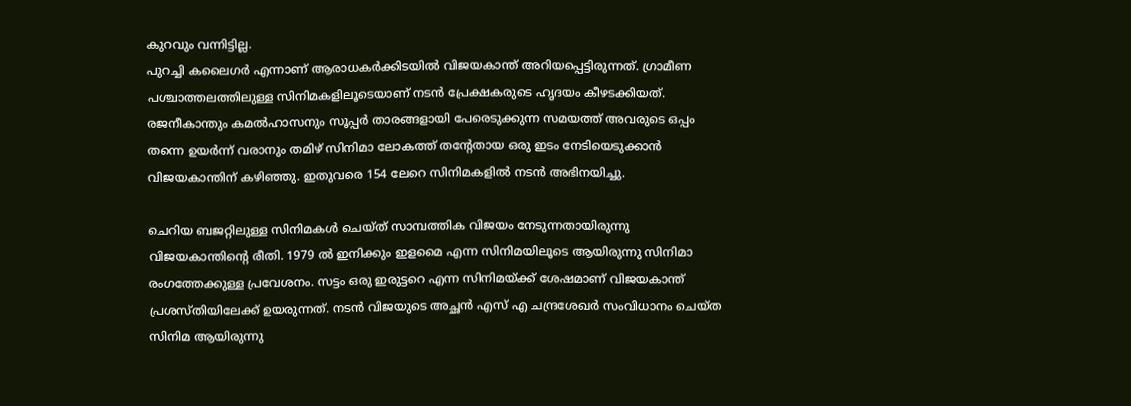കുറവും വന്നിട്ടില്ല.
പുറച്ചി കലൈഗർ എന്നാണ് ആരാധകർക്കിടയിൽ വിജയകാന്ത് അറിയപ്പെട്ടിരുന്നത്. ഗ്രാമീണ പശ്ചാത്തലത്തിലുള്ള സിനിമകളിലൂടെയാണ് നടൻ പ്രേക്ഷകരുടെ ഹൃദയം കീഴടക്കിയത്. രജനീകാന്തും കമൽഹാസനും സൂപ്പർ താരങ്ങളായി പേരെടുക്കുന്ന സമയത്ത് അവരുടെ ഒപ്പം തന്നെ ഉയർന്ന് വരാനും തമിഴ് സിനിമാ ലോകത്ത് തന്റേതായ ഒരു ഇടം നേടിയെടുക്കാൻ വിജയകാന്തിന് കഴിഞ്ഞു. ഇതുവരെ 154 ലേറെ സിനിമകളിൽ നടൻ അഭിനയിച്ചു.

ചെറിയ ബജറ്റിലുള്ള സിനിമകൾ ചെയ്ത് സാമ്പത്തിക വിജയം നേടുന്നതായിരുന്നു വിജയകാന്തിന്റെ രീതി. 1979 ൽ ഇനിക്കും ഇളമൈ എന്ന സിനിമയിലൂടെ ആയിരുന്നു സിനിമാ രംഗത്തേക്കുള്ള പ്രവേശനം. സട്ടം ഒരു ഇരുട്ടറെ എന്ന സിനിമയ്ക്ക് ശേഷമാണ് വിജയകാന്ത് പ്രശസ്തിയിലേക്ക് ഉയരുന്നത്. നടൻ വിജയുടെ അച്ഛൻ എസ് എ ചന്ദ്രശേഖർ സംവിധാനം ചെയ്ത സിനിമ ആയിരുന്നു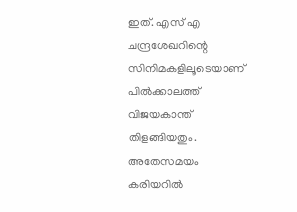ഇത്. എസ് എ ചന്ദ്രശേഖറിന്റെ സിനിമകളിലൂടെയാണ് പിൽക്കാലത്ത് വിജയകാന്ത് തിളങ്ങിയതും.
അതേസമയം കരിയറിൽ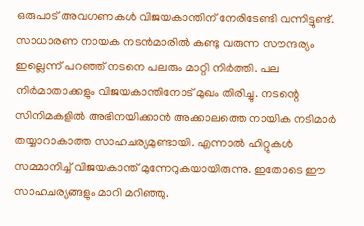ഒരുപാട് അവഗണകൾ വിജയകാന്തിന് നേരിടേണ്ടി വന്നിട്ടുണ്ട്. സാധാരണ നായക നടൻമാരിൽ കണ്ടു വരുന്ന സൗന്ദര്യം ഇല്ലെന്ന് പറഞ്ഞ് നടനെ പലരും മാറ്റി നിർത്തി. പല നിർമാതാക്കളും വിജയകാന്തിനോട് മുഖം തിരിച്ചു. നടന്റെ സിനിമകളിൽ അഭിനയിക്കാൻ അക്കാലത്തെ നായിക നടിമാർ തയ്യാറാകാത്ത സാഹചര്യമുണ്ടായി. എന്നാൽ ഹിറ്റുകൾ സമ്മാനിച്ച് വിജയകാന്ത് മുന്നേറുകയായിരുന്നു. ഇതോടെ ഈ സാഹചര്യങ്ങളും മാറി മറിഞ്ഞു.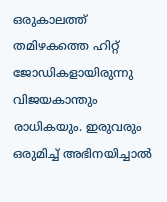ഒരുകാലത്ത് തമിഴകത്തെ ഹിറ്റ് ജോഡികളായിരുന്നു വിജയകാന്തും രാധികയും. ഇരുവരും ഒരുമിച്ച് അഭിനയിച്ചാൽ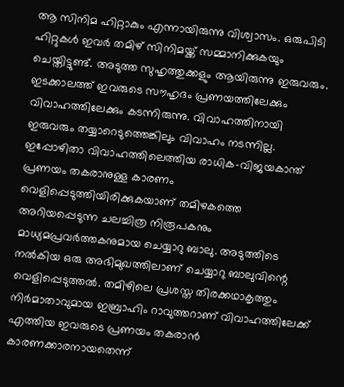ആ സിനിമ ഹിറ്റാകും എന്നായിരുന്നു വിശ്വാസം. ഒരുപിടി ഹിറ്റുകൾ ഇവർ തമിഴ് സിനിമയ്ക്ക് സമ്മാനിക്കുകയും ചെയ്തിട്ടുണ്ട്. അടുത്ത സുഹൃത്തുക്കളും ആയിരുന്നു ഇരുവരും. ഇടക്കാലത്ത് ഇവരുടെ സൗഹൃദം പ്രണയത്തിലേക്കും വിവാഹത്തിലേക്കും കടന്നിരുന്നു. വിവാഹത്തിനായി ഇരുവരും തയ്യാറെടുത്തെങ്കിലും വിവാഹം നടന്നില്ല.
ഇപ്പോഴിതാ വിവാഹത്തിലെത്തിയ രാധിക-വിജയകാന്ത് പ്രണയം തകരാനുള്ള കാരണം വെളിപ്പെടുത്തിയിരിക്കുകയാണ് തമിഴകത്തെ അറിയപ്പെടുന്ന ചലച്ചിത്ര നിരൂപകനും മാധ്യമപ്രവർത്തകനുമായ ചെയ്യാറു ബാലു. അടുത്തിടെ നൽകിയ ഒരു അഭിമുഖത്തിലാണ് ചെയ്യാറു ബാലുവിന്റെ വെളിപ്പെടുത്തൽ. തമിഴിലെ പ്രശസ്ത തിരക്കഥാകൃത്തും നിർമാതാവുമായ ഇബ്രാഹിം റാവുത്തറാണ് വിവാഹത്തിലേക്ക് എത്തിയ ഇവരുടെ പ്രണയം തകരാൻ കാരണക്കാരനായതെന്ന്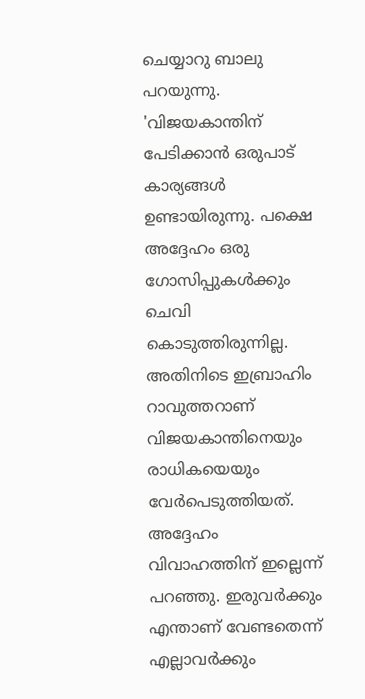ചെയ്യാറു ബാലു പറയുന്നു.
'വിജയകാന്തിന് പേടിക്കാൻ ഒരുപാട് കാര്യങ്ങൾ ഉണ്ടായിരുന്നു. പക്ഷെ അദ്ദേഹം ഒരു ഗോസിപ്പുകൾക്കും ചെവി കൊടുത്തിരുന്നില്ല. അതിനിടെ ഇബ്രാഹിം റാവുത്തറാണ് വിജയകാന്തിനെയും രാധികയെയും വേർപെടുത്തിയത്. അദ്ദേഹം വിവാഹത്തിന് ഇല്ലെന്ന് പറഞ്ഞു. ഇരുവർക്കും എന്താണ് വേണ്ടതെന്ന് എല്ലാവർക്കും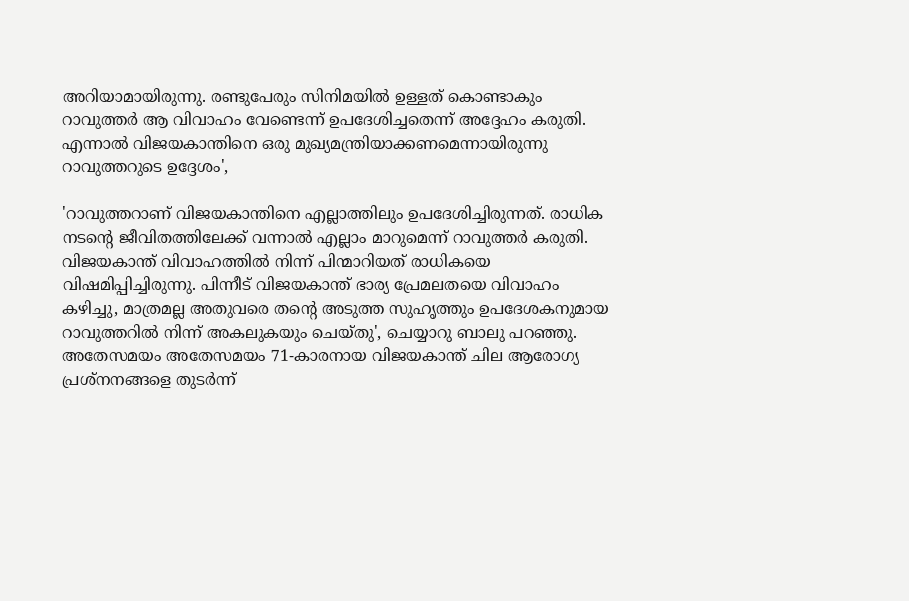അറിയാമായിരുന്നു. രണ്ടുപേരും സിനിമയിൽ ഉള്ളത് കൊണ്ടാകും റാവുത്തർ ആ വിവാഹം വേണ്ടെന്ന് ഉപദേശിച്ചതെന്ന് അദ്ദേഹം കരുതി. എന്നാൽ വിജയകാന്തിനെ ഒരു മുഖ്യമന്ത്രിയാക്കണമെന്നായിരുന്നു റാവുത്തറുടെ ഉദ്ദേശം',

'റാവുത്തറാണ് വിജയകാന്തിനെ എല്ലാത്തിലും ഉപദേശിച്ചിരുന്നത്. രാധിക നടന്റെ ജീവിതത്തിലേക്ക് വന്നാൽ എല്ലാം മാറുമെന്ന് റാവുത്തർ കരുതി. വിജയകാന്ത് വിവാഹത്തിൽ നിന്ന് പിന്മാറിയത് രാധികയെ വിഷമിപ്പിച്ചിരുന്നു. പിന്നീട് വിജയകാന്ത് ഭാര്യ പ്രേമലതയെ വിവാഹം കഴിച്ചു, മാത്രമല്ല അതുവരെ തന്റെ അടുത്ത സുഹൃത്തും ഉപദേശകനുമായ റാവുത്തറിൽ നിന്ന് അകലുകയും ചെയ്തു', ചെയ്യാറു ബാലു പറഞ്ഞു.
അതേസമയം അതേസമയം 71-കാരനായ വിജയകാന്ത് ചില ആരോഗ്യ പ്രശ്നനങ്ങളെ തുടർന്ന്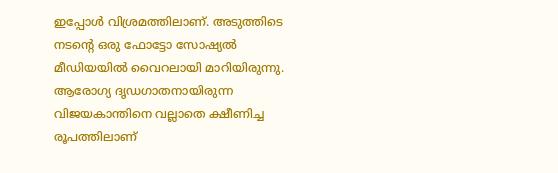ഇപ്പോൾ വിശ്രമത്തിലാണ്. അടുത്തിടെ നടന്റെ ഒരു ഫോട്ടോ സോഷ്യൽ മീഡിയയിൽ വൈറലായി മാറിയിരുന്നു. ആരോഗ്യ ദൃഡഗാതനായിരുന്ന വിജയകാന്തിനെ വല്ലാതെ ക്ഷീണിച്ച രൂപത്തിലാണ്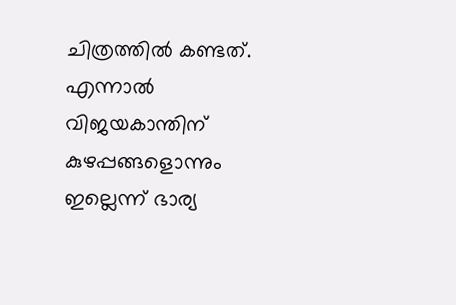ചിത്രത്തിൽ കണ്ടത്. എന്നാൽ വിജയകാന്തിന് കുഴപ്പങ്ങളൊന്നും ഇല്ലെന്ന് ഭാര്യ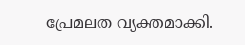പ്രേമലത വ്യക്തമാക്കി.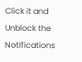Click it and Unblock the Notifications